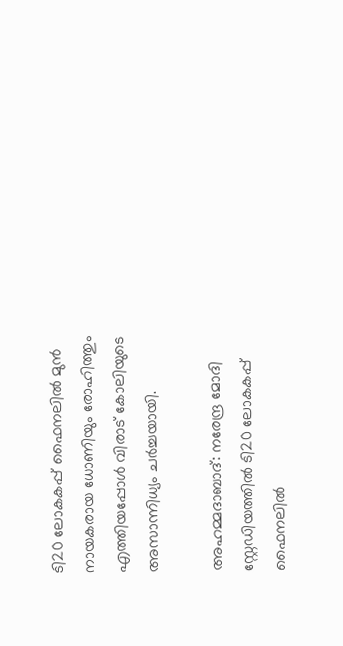ടി20 ലോകകപ്പ് ഫൈനലിൽ മുൻ നായകരായ ധോണിയും രോഹിത്തും എത്തിയപ്പോൾ വിരാട് കോലിയുടെ അസാന്നിധ്യം ചർച്ചയായി.

അഹമ്മദാബാദ്: നരേന്ദ്ര മോദി സ്റ്റേഡിയത്തില്‍ ടി20 ലോകകപ്പ് ഫൈനലില്‍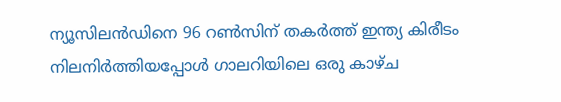ന്യൂസിലന്‍ഡിനെ 96 റണ്‍സിന് തകര്‍ത്ത് ഇന്ത്യ കിരീടം നിലനിര്‍ത്തിയപ്പോള്‍ ഗാലറിയിലെ ഒരു കാഴ്ച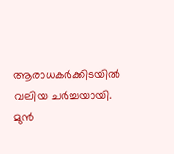ആരാധകര്‍ക്കിടയില്‍ വലിയ ചര്‍ച്ചയായി. മുന്‍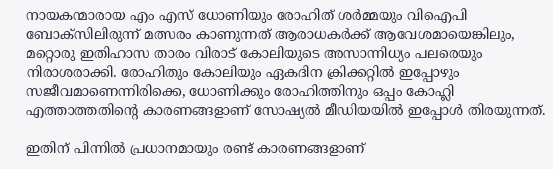നായകന്മാരായ എം എസ് ധോണിയും രോഹിത് ശര്‍മ്മയും വിഐപി ബോക്‌സിലിരുന്ന് മത്സരം കാണുന്നത് ആരാധകര്‍ക്ക് ആവേശമായെങ്കിലും, മറ്റൊരു ഇതിഹാസ താരം വിരാട് കോലിയുടെ അസാന്നിധ്യം പലരെയും നിരാശരാക്കി. രോഹിതും കോലിയും ഏകദിന ക്രിക്കറ്റില്‍ ഇപ്പോഴും സജീവമാണെന്നിരിക്കെ, ധോണിക്കും രോഹിത്തിനും ഒപ്പം കോഹ്ലി എത്താത്തതിന്റെ കാരണങ്ങളാണ് സോഷ്യല്‍ മീഡിയയില്‍ ഇപ്പോള്‍ തിരയുന്നത്.

ഇതിന് പിന്നില്‍ പ്രധാനമായും രണ്ട് കാരണങ്ങളാണ്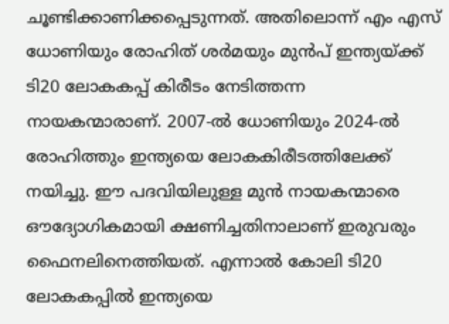ചൂണ്ടിക്കാണിക്കപ്പെടുന്നത്. അതിലൊന്ന് എം എസ് ധോണിയും രോഹിത് ശര്‍മയും മുന്‍പ് ഇന്ത്യയ്ക്ക് ടി20 ലോകകപ്പ് കിരീടം നേടിത്തന്ന നായകന്മാരാണ്. 2007-ല്‍ ധോണിയും 2024-ല്‍ രോഹിത്തും ഇന്ത്യയെ ലോകകിരീടത്തിലേക്ക് നയിച്ചു. ഈ പദവിയിലുള്ള മുന്‍ നായകന്മാരെ ഔദ്യോഗികമായി ക്ഷണിച്ചതിനാലാണ് ഇരുവരും ഫൈനലിനെത്തിയത്. എന്നാല്‍ കോലി ടി20 ലോകകപ്പില്‍ ഇന്ത്യയെ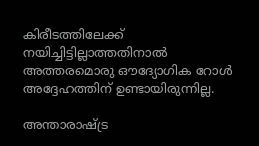കിരീടത്തിലേക്ക് നയിച്ചിട്ടില്ലാത്തതിനാല്‍ അത്തരമൊരു ഔദ്യോഗിക റോള്‍ അദ്ദേഹത്തിന് ഉണ്ടായിരുന്നില്ല.

അന്താരാഷ്ട്ര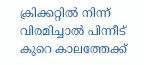ക്രിക്കറ്റില്‍ നിന്ന് വിരമിച്ചാല്‍ പിന്നീട് കുറെ കാലത്തേക്ക്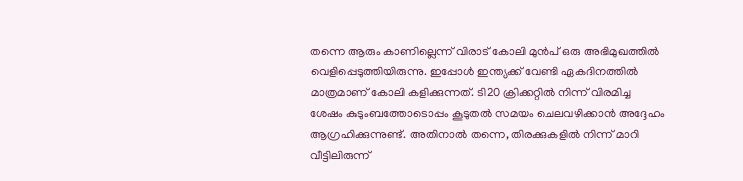തന്നെ ആരും കാണില്ലെന്ന് വിരാട് കോലി മുന്‍പ് ഒരു അഭിമുഖത്തില്‍ വെളിപ്പെടുത്തിയിരുന്നു. ഇപ്പോള്‍ ഇന്ത്യക്ക് വേണ്ടി ഏകദിനത്തില്‍ മാത്രമാണ് കോലി കളിക്കുന്നത്. ടി20 ക്രിക്കറ്റില്‍ നിന്ന് വിരമിച്ച ശേഷം കുടുംബത്തോടൊപ്പം കൂടുതല്‍ സമയം ചെലവഴിക്കാന്‍ അദ്ദേഹം ആഗ്രഹിക്കുന്നുണ്ട്. അതിനാല്‍ തന്നെ, തിരക്കുകളില്‍ നിന്ന് മാറി വീട്ടിലിരുന്ന്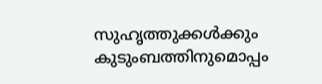സുഹൃത്തുക്കള്‍ക്കും കുടുംബത്തിനുമൊപ്പം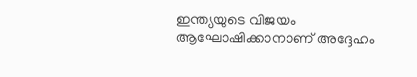ഇന്ത്യയുടെ വിജയം ആഘോഷിക്കാനാണ് അദ്ദേഹം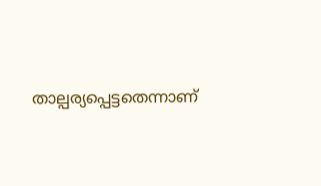താല്പര്യപ്പെട്ടതെന്നാണ്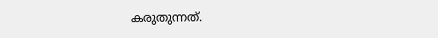കരുതുന്നത്.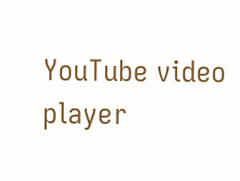YouTube video player